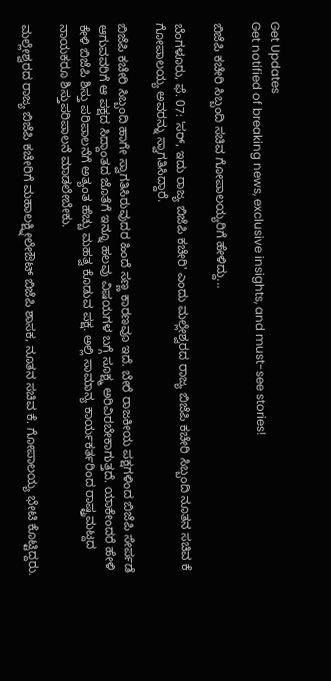Get Updates
Get notified of breaking news, exclusive insights, and must-see stories!

ಬಿಜೆಪಿ ಕಚೇರಿ ಸಿಬ್ಬಂದಿ ಸಚಿವ ಗೋಪಾಲಯ್ಯರಿಗೆ ಹೇಳಿದ್ದು...

ಬೆಂಗಳೂರು, ಫೆ. 07: 'ಸರ್, ಇದು ರಾಜ್ಯ ಬಿಜೆಪಿ ಕಚೇರಿ' ಎಂದು ಮಲ್ಲೇಶ್ವರದ ರಾಜ್ಯ ಬಿಜೆಪಿ ಕಚೇರಿ ಸಿಬ್ಬಂದಿ ನೂತನ ಸಚಿವ ಕೆ ಗೋಪಾಲಯ್ಯ ಅವರನ್ನು ಸ್ವಾಗತಿಸಿದ್ದಾರೆ.

ಬಿಜೆಪಿ ಕಚೇರಿ ಸಿಬ್ಬಂದಿ ಹಾಗೇ ಸ್ವಾಗತಿಸಿರುವುದರ ಹಿಂದೆ ಸಣ್ಣ ಕಾರಣವೂ ಇದೆ. ಬೇರೆ ರಾಜಕೀಯ ಪಕ್ಷಗಳಿಂದ ಬಿಜೆಪಿ ಸೇರ್ಪಡೆ ಆಗುವವರಿಗೆ ಆ ಪಕ್ಷದ ಸಿದ್ದಾಂತದ ಜೊತೆಗೆ ಇನ್ನೂ ಹಲವು ವಿಷಯಗಳ ಬಗ್ಗೆ ಸೂಕ್ಷ್ಮ ಅರಿವಿರಬೇಕಾಗುತ್ತದೆ. ಯಾಕೇಂದರೆ ಹೇಳಿ ಕೇಳಿ ಬಿಜೆಪಿ ಶಿಸ್ತು ಪರಿಪಾಲನೆಗೆ ಅತ್ಯಂತ ಹೆಚ್ಚು ಮಹತ್ವ ಕೊಡುವ ಪಕ್ಷ. ಅಲ್ಲಿ ಸಾಮಾನ್ಯ ಕಾರ್ಯಕರ್ತರಿಂದ ರಾಷ್ಟ್ರಮಟ್ದದ ನಾಯಕರೂ ಶಿಸ್ತುಪರಿಪಾಲನೆ ಮಾಡಲೇಬೇಕು.

ಮಲ್ಲೇಶ್ವರದ ರಾಜ್ಯ ಬಿಜೆಪಿ ಕಚೇರಿಗೆ ಮಹಾಲಕ್ಷ್ನೀಲೇಔಟ್ ಬಿಜೆಪಿ ಶಾಸಕ, ನೂತನ ಸಚಿವ ಕೆ. ಗೋಪಾಲಯ್ಯ ಭೇಟಿ ಕೊಟ್ಟಿದ್ದರು.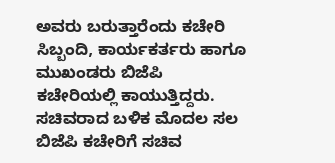ಅವರು ಬರುತ್ತಾರೆಂದು ಕಚೇರಿ ಸಿಬ್ಬಂದಿ, ಕಾರ್ಯಕರ್ತರು ಹಾಗೂ ಮುಖಂಡರು ಬಿಜೆಪಿ ಕಚೇರಿಯಲ್ಲಿ ಕಾಯುತ್ತಿದ್ದರು. ಸಚಿವರಾದ ಬಳಿಕ ಮೊದಲ ಸಲ ಬಿಜೆಪಿ ಕಚೇರಿಗೆ ಸಚಿವ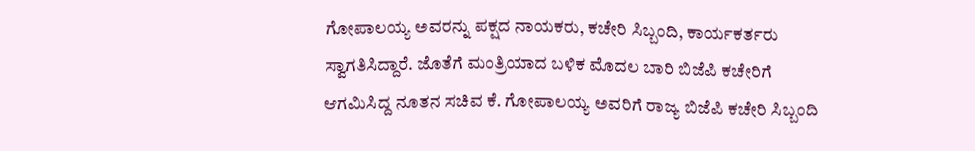ಗೋಪಾಲಯ್ಯ ಅವರನ್ನು ಪಕ್ಷದ ನಾಯಕರು, ಕಚೇರಿ ಸಿಬ್ಬಂದಿ, ಕಾರ್ಯಕರ್ತರು ಸ್ವಾಗತಿಸಿದ್ದಾರೆ. ಜೊತೆಗೆ ಮಂತ್ರಿಯಾದ ಬಳಿಕ ಮೊದಲ ಬಾರಿ ಬಿಜೆಪಿ ಕಚೇರಿಗೆ ಆಗಮಿಸಿದ್ದ ನೂತನ ಸಚಿವ ಕೆ. ಗೋಪಾಲಯ್ಯ ಅವರಿಗೆ ರಾಜ್ಯ ಬಿಜೆಪಿ ಕಚೇರಿ ಸಿಬ್ಬಂದಿ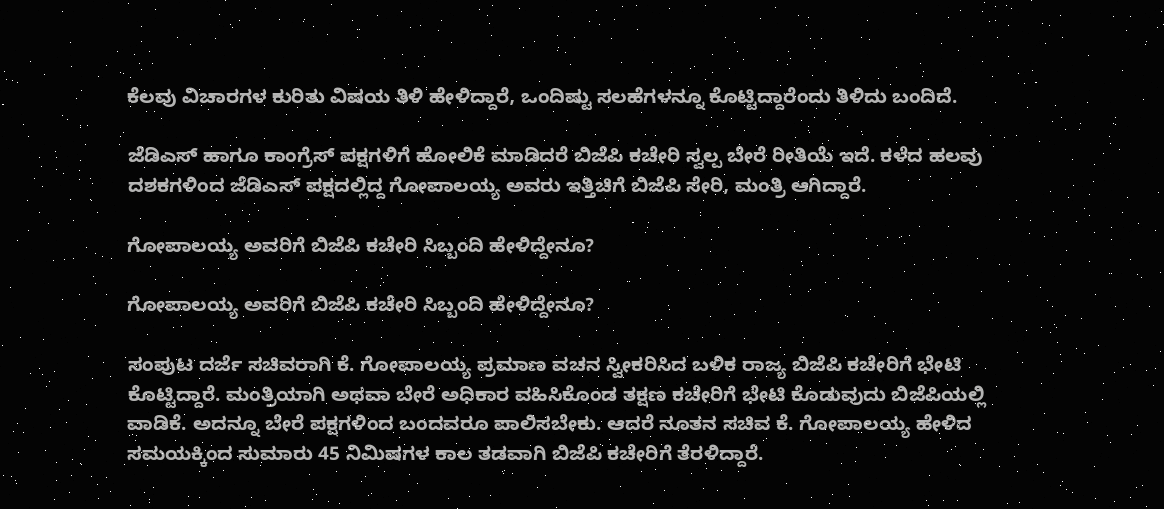ಕೆಲವು ವಿಚಾರಗಳ ಕುರಿತು ವಿಷಯ ತಿಳಿ ಹೇಳಿದ್ದಾರೆ, ಒಂದಿಷ್ಟು ಸಲಹೆಗಳನ್ನೂ ಕೊಟ್ಟಿದ್ದಾರೆಂದು ತಿಳಿದು ಬಂದಿದೆ.

ಜೆಡಿಎಸ್ ಹಾಗೂ ಕಾಂಗ್ರೆಸ್ ಪಕ್ಷಗಳಿಗೆ ಹೋಲಿಕೆ ಮಾಡಿದರೆ ಬಿಜೆಪಿ ಕಚೇರಿ ಸ್ವಲ್ಪ ಬೇರೆ ರೀತಿಯೆ ಇದೆ. ಕಳೆದ ಹಲವು ದಶಕಗಳಿಂದ ಜೆಡಿಎಸ್ ಪಕ್ಷದಲ್ಲಿದ್ದ ಗೋಪಾಲಯ್ಯ ಅವರು ಇತ್ತಿಚಿಗೆ ಬಿಜೆಪಿ ಸೇರಿ, ಮಂತ್ರಿ ಆಗಿದ್ದಾರೆ.

ಗೋಪಾಲಯ್ಯ ಅವರಿಗೆ ಬಿಜೆಪಿ ಕಚೇರಿ ಸಿಬ್ಬಂದಿ ಹೇಳಿದ್ದೇನೂ?

ಗೋಪಾಲಯ್ಯ ಅವರಿಗೆ ಬಿಜೆಪಿ ಕಚೇರಿ ಸಿಬ್ಬಂದಿ ಹೇಳಿದ್ದೇನೂ?

ಸಂಪುಟ ದರ್ಜೆ ಸಚಿವರಾಗಿ ಕೆ. ಗೋಪಾಲಯ್ಯ ಪ್ರಮಾಣ ವಚನ ಸ್ವೀಕರಿಸಿದ ಬಳಿಕ ರಾಜ್ಯ ಬಿಜೆಪಿ ಕಚೇರಿಗೆ ಭೇಟಿ ಕೊಟ್ಟಿದ್ದಾರೆ. ಮಂತ್ರಿಯಾಗಿ ಅಥವಾ ಬೇರೆ ಅಧಿಕಾರ ವಹಿಸಿಕೊಂಡ ತಕ್ಷಣ ಕಚೇರಿಗೆ ಭೇಟಿ ಕೊಡುವುದು ಬಿಜೆಪಿಯಲ್ಲಿ ವಾಡಿಕೆ. ಅದನ್ನೂ ಬೇರೆ ಪಕ್ಷಗಳಿಂದ ಬಂದವರೂ ಪಾಲಿಸಬೇಕು. ಆದರೆ ನೂತನ ಸಚಿವ ಕೆ. ಗೋಪಾಲಯ್ಯ ಹೇಳಿದ ಸಮಯಕ್ಕಿಂದ ಸುಮಾರು 45 ನಿಮಿಷಗಳ ಕಾಲ ತಡವಾಗಿ ಬಿಜೆಪಿ ಕಚೇರಿಗೆ ತೆರಳಿದ್ದಾರೆ.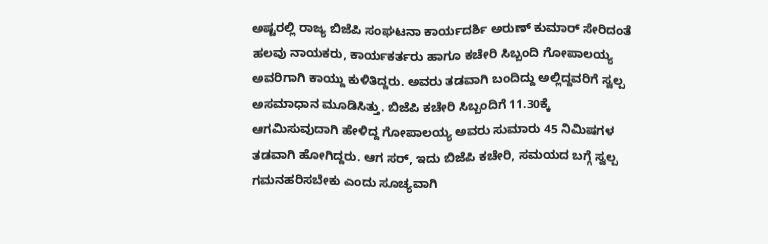ಅಷ್ಟರಲ್ಲಿ ರಾಜ್ಯ ಬಿಜೆಪಿ ಸಂಘಟನಾ ಕಾರ್ಯದರ್ಶಿ ಅರುಣ್ ಕುಮಾರ್ ಸೇರಿದಂತೆ ಹಲವು ನಾಯಕರು, ಕಾರ್ಯಕರ್ತರು ಹಾಗೂ ಕಚೇರಿ ಸಿಬ್ಬಂದಿ ಗೋಪಾಲಯ್ಯ ಅವರಿಗಾಗಿ ಕಾಯ್ದು ಕುಳಿತಿದ್ದರು. ಅವರು ತಡವಾಗಿ ಬಂದಿದ್ದು ಅಲ್ಲಿದ್ದವರಿಗೆ ಸ್ವಲ್ಪ ಅಸಮಾಧಾನ ಮೂಡಿಸಿತ್ತು. ಬಿಜೆಪಿ ಕಚೇರಿ ಸಿಬ್ಬಂದಿಗೆ 11.30ಕ್ಕೆ ಆಗಮಿಸುವುದಾಗಿ ಹೇಳಿದ್ದ ಗೋಪಾಲಯ್ಯ ಅವರು ಸುಮಾರು 45 ನಿಮಿಷಗಳ ತಡವಾಗಿ ಹೋಗಿದ್ದರು. ಆಗ ಸರ್, ಇದು ಬಿಜೆಪಿ ಕಚೇರಿ, ಸಮಯದ ಬಗ್ಗೆ ಸ್ವಲ್ಪ ಗಮನಹರಿಸಬೇಕು ಎಂದು ಸೂಚ್ಯವಾಗಿ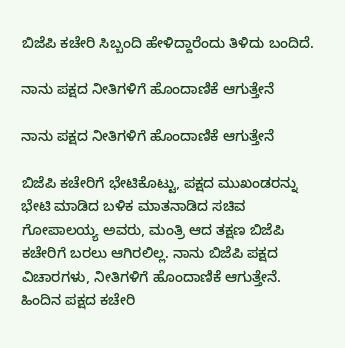ಬಿಜೆಪಿ ಕಚೇರಿ ಸಿಬ್ಬಂದಿ ಹೇಳಿದ್ದಾರೆಂದು ತಿಳಿದು ಬಂದಿದೆ.

ನಾನು ಪಕ್ಷದ ನೀತಿಗಳಿಗೆ ಹೊಂದಾಣಿಕೆ ಆಗುತ್ತೇನೆ

ನಾನು ಪಕ್ಷದ ನೀತಿಗಳಿಗೆ ಹೊಂದಾಣಿಕೆ ಆಗುತ್ತೇನೆ

ಬಿಜೆಪಿ ಕಚೇರಿಗೆ ಭೇಟಿಕೊಟ್ಟು, ಪಕ್ಷದ ಮುಖಂಡರನ್ನು ಭೇಟಿ ಮಾಡಿದ ಬಳಿಕ ಮಾತನಾಡಿದ ಸಚಿವ ಗೋಪಾಲಯ್ಯ ಅವರು, ಮಂತ್ರಿ ಆದ ತಕ್ಷಣ ಬಿಜೆಪಿ ಕಚೇರಿಗೆ ಬರಲು ಆಗಿರಲಿಲ್ಲ. ನಾನು ಬಿಜೆಪಿ ಪಕ್ಷದ ವಿಚಾರಗಳು, ನೀತಿಗಳಿಗೆ ಹೊಂದಾಣಿಕೆ ಆಗುತ್ತೇನೆ. ಹಿಂದಿನ ಪಕ್ಷದ ಕಚೇರಿ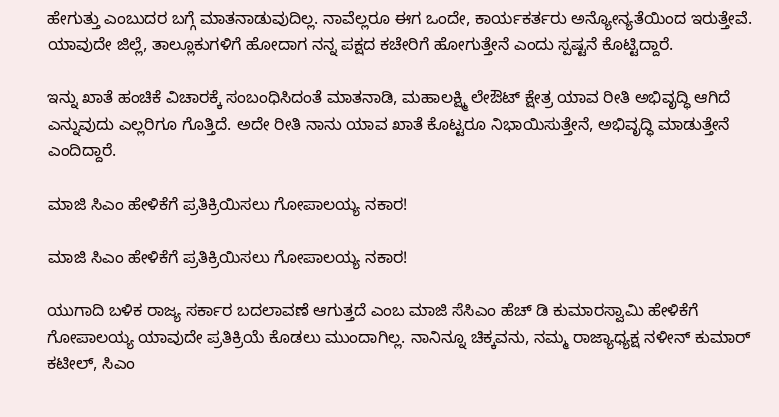ಹೇಗುತ್ತು ಎಂಬುದರ ಬಗ್ಗೆ ಮಾತನಾಡುವುದಿಲ್ಲ. ನಾವೆಲ್ಲರೂ ಈಗ ಒಂದೇ, ಕಾರ್ಯಕರ್ತರು ಅನ್ಯೋನ್ಯತೆಯಿಂದ ಇರುತ್ತೇವೆ. ಯಾವುದೇ ಜಿಲ್ಲೆ, ತಾಲ್ಲೂಕುಗಳಿಗೆ ಹೋದಾಗ ನನ್ನ ಪಕ್ಷದ ಕಚೇರಿಗೆ ಹೋಗುತ್ತೇನೆ ಎಂದು ಸ್ಪಷ್ಟನೆ ಕೊಟ್ಟಿದ್ದಾರೆ.

ಇನ್ನು ಖಾತೆ ಹಂಚಿಕೆ ವಿಚಾರಕ್ಕೆ ಸಂಬಂಧಿಸಿದಂತೆ ಮಾತನಾಡಿ, ಮಹಾಲಕ್ಷ್ಮಿ ಲೇಔಟ್ ಕ್ಷೇತ್ರ ಯಾವ ರೀತಿ ಅಭಿವೃದ್ಧಿ ಆಗಿದೆ ಎನ್ನುವುದು ಎಲ್ಲರಿಗೂ ಗೊತ್ತಿದೆ. ಅದೇ ರೀತಿ ನಾನು ಯಾವ ಖಾತೆ ಕೊಟ್ಟರೂ ನಿಭಾಯಿಸುತ್ತೇನೆ, ಅಭಿವೃದ್ಧಿ ಮಾಡುತ್ತೇನೆ ಎಂದಿದ್ದಾರೆ.

ಮಾಜಿ ಸಿಎಂ ಹೇಳಿಕೆಗೆ ಪ್ರತಿಕ್ರಿಯಿಸಲು ಗೋಪಾಲಯ್ಯ ನಕಾರ!

ಮಾಜಿ ಸಿಎಂ ಹೇಳಿಕೆಗೆ ಪ್ರತಿಕ್ರಿಯಿಸಲು ಗೋಪಾಲಯ್ಯ ನಕಾರ!

ಯುಗಾದಿ ಬಳಿಕ ರಾಜ್ಯ ಸರ್ಕಾರ ಬದಲಾವಣೆ ಆಗುತ್ತದೆ ಎಂಬ ಮಾಜಿ ಸೆಸಿಎಂ ಹೆಚ್ ಡಿ ಕುಮಾರಸ್ವಾಮಿ ಹೇಳಿಕೆಗೆ ಗೋಪಾಲಯ್ಯ ಯಾವುದೇ ಪ್ರತಿಕ್ರಿಯೆ ಕೊಡಲು ಮುಂದಾಗಿಲ್ಲ. ನಾನಿನ್ನೂ ಚಿಕ್ಕವನು, ನಮ್ಮ ರಾಜ್ಯಾಧ್ಯಕ್ಷ ನಳೀನ್ ಕುಮಾರ್ ಕಟೀಲ್, ಸಿಎಂ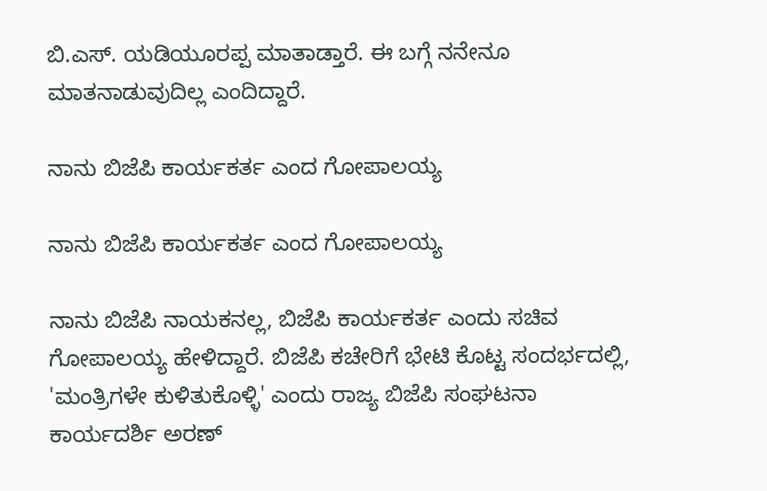ಬಿ.ಎಸ್. ಯಡಿಯೂರಪ್ಪ ಮಾತಾಡ್ತಾರೆ. ಈ ಬಗ್ಗೆ ನನೇನೂ ಮಾತನಾಡುವುದಿಲ್ಲ ಎಂದಿದ್ದಾರೆ.

ನಾನು ಬಿಜೆಪಿ ಕಾರ್ಯಕರ್ತ ಎಂದ ಗೋಪಾಲಯ್ಯ

ನಾನು ಬಿಜೆಪಿ ಕಾರ್ಯಕರ್ತ ಎಂದ ಗೋಪಾಲಯ್ಯ

ನಾನು ಬಿಜೆಪಿ ನಾಯಕನಲ್ಲ, ಬಿಜೆಪಿ ಕಾರ್ಯಕರ್ತ ಎಂದು ಸಚಿವ ಗೋಪಾಲಯ್ಯ ಹೇಳಿದ್ದಾರೆ. ಬಿಜೆಪಿ ಕಚೇರಿಗೆ ಭೇಟಿ ಕೊಟ್ಟ ಸಂದರ್ಭದಲ್ಲಿ, 'ಮಂತ್ರಿಗಳೇ ಕುಳಿತುಕೊಳ್ಳಿ' ಎಂದು ರಾಜ್ಯ ಬಿಜೆಪಿ ಸಂಘಟನಾ ಕಾರ್ಯದರ್ಶಿ ಅರಣ್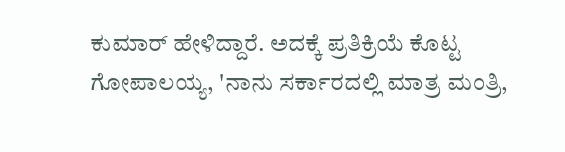ಕುಮಾರ್ ಹೇಳಿದ್ದಾರೆ. ಅದಕ್ಕೆ ಪ್ರತಿಕ್ರಿಯೆ ಕೊಟ್ಟ ಗೋಪಾಲಯ್ಯ, 'ನಾನು ಸರ್ಕಾರದಲ್ಲಿ ಮಾತ್ರ ಮಂತ್ರಿ,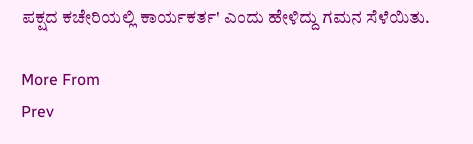ಪಕ್ಷದ ಕಚೇರಿಯಲ್ಲಿ ಕಾರ್ಯಕರ್ತ' ಎಂದು ಹೇಳಿದ್ದು ಗಮನ ಸೆಳೆಯಿತು.

More From
Prev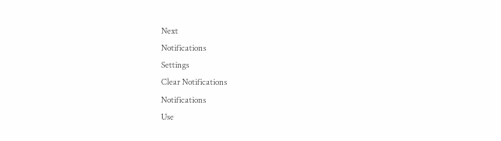Next
Notifications
Settings
Clear Notifications
Notifications
Use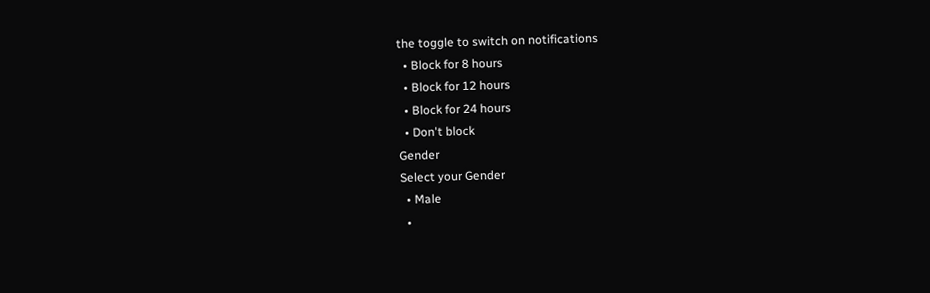the toggle to switch on notifications
  • Block for 8 hours
  • Block for 12 hours
  • Block for 24 hours
  • Don't block
Gender
Select your Gender
  • Male
  •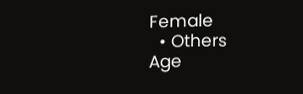Female
  • Others
Age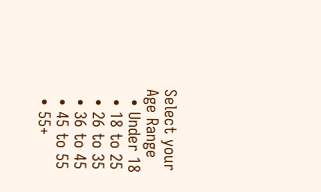Select your Age Range
  • Under 18
  • 18 to 25
  • 26 to 35
  • 36 to 45
  • 45 to 55
  • 55+